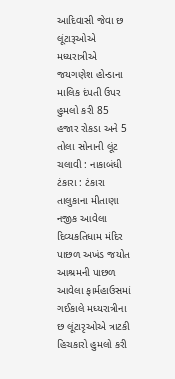આદિવાસી જેવા છ લૂંટારૂઓએ મધ્યરાત્રીએ જયગણેશ હોન્ડાના માલિક દંપતી ઉપર હુમલો કરી 85 હજાર રોકડા અને 5 તોલા સોનાની લૂંટ ચલાવી : નાકાબંધી ટંકારા : ટંકારા તાલુકાના મીતાણા નજીક આવેલા દિવ્યકતિધામ મંદિર પાછળ અખંડ જયોત આશ્રમની પાછળ આવેલા ફાર્મહાઉસમાં ગઈકાલે મધ્યરાત્રીના છ લૂંટારૃઓએ ત્રાટકી હિચકારો હુમલો કરી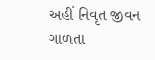અહીં નિવૃત જીવન ગાળતા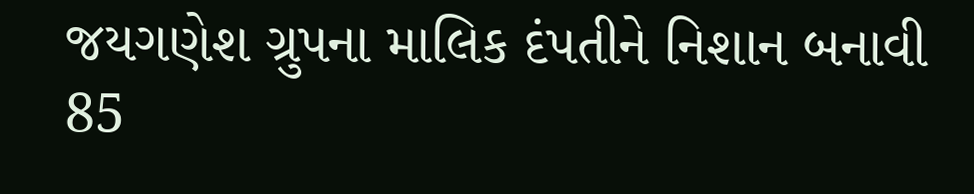જયગણેશ ગ્રુપના માલિક દંપતીને નિશાન બનાવી 85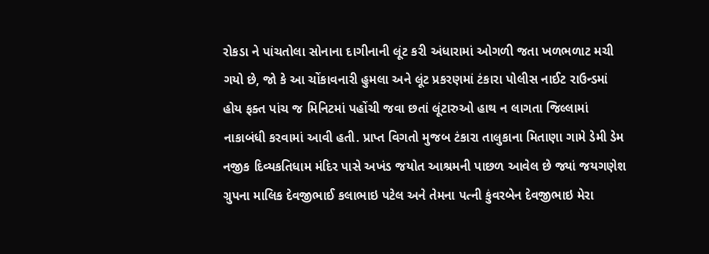રોકડા ને પાંચતોલા સોનાના દાગીનાની લૂંટ કરી અંધારામાં ઓગળી જતા ખળભળાટ મચી ગયો છે, જો કે આ ચોંકાવનારી હુમલા અને લૂંટ પ્રકરણમાં ટંકારા પોલીસ નાઈટ રાઉન્ડમાં હોય ફક્ત પાંચ જ મિનિટમાં પહોંચી જવા છતાં લૂંટારુઓ હાથ ન લાગતા જિલ્લામાં નાકાબંધી કરવામાં આવી હતી. પ્રાપ્ત વિગતો મુજબ ટંકારા તાલુકાના મિતાણા ગામે ડેમી ડેમ નજીક દિવ્યકતિધામ મંદિર પાસે અખંડ જયોત આશ્રમની પાછળ આવેલ છે જ્યાં જયગણેશ ગ્રુપના માલિક દેવજીભાઈ કલાભાઇ પટેલ અને તેમના પત્ની કુંવરબેન દેવજીભાઇ મેરા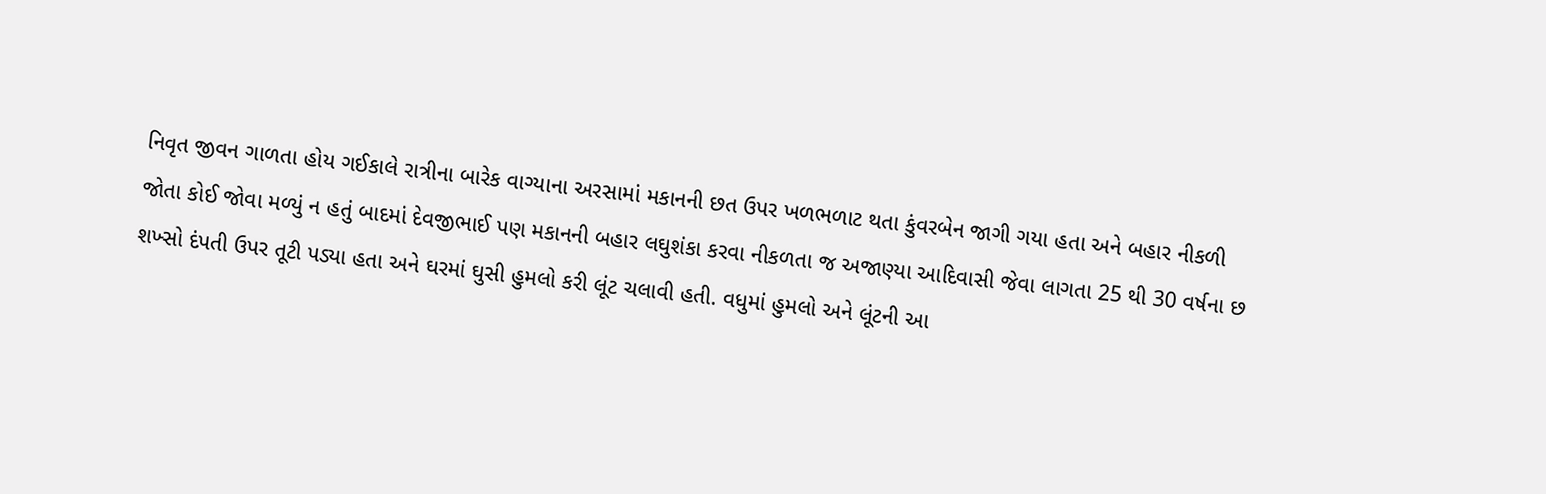નિવૃત જીવન ગાળતા હોય ગઈકાલે રાત્રીના બારેક વાગ્યાના અરસામાં મકાનની છત ઉપર ખળભળાટ થતા કુંવરબેન જાગી ગયા હતા અને બહાર નીકળી જોતા કોઈ જોવા મળ્યું ન હતું બાદમાં દેવજીભાઈ પણ મકાનની બહાર લઘુશંકા કરવા નીકળતા જ અજાણ્યા આદિવાસી જેવા લાગતા 25 થી 30 વર્ષના છ શખ્સો દંપતી ઉપર તૂટી પડ્યા હતા અને ઘરમાં ઘુસી હુમલો કરી લૂંટ ચલાવી હતી. વધુમાં હુમલો અને લૂંટની આ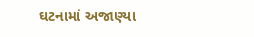ઘટનામાં અજાણ્યા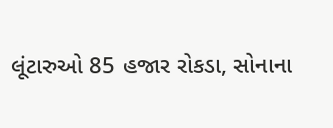લૂંટારુઓ 85 હજાર રોકડા, સોનાના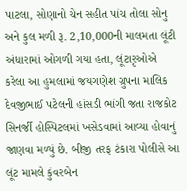પાટલા, સોણાનો ચેન સહીત પાંચ તોલા સોનુ અને કુલ મળી રૂ. 2,10,000ની માલમતા લૂંટી અંધારામાં ઓગળી ગયા હતા, લૂંટારૃઓએ કરેલા આ હુમલામાં જયગણેશ ગ્રુપના માલિક દેવજીભાઈ પટેલની હાંસડી ભાંગી જતા રાજકોટ સિનર્જી હોસ્પિટલમાં ખસેડવામાં આવ્યા હોવાનું જાણવા મળ્યું છે. બીજી તરફ ટંકારા પોલીસે આ લૂંટ મામલે કુંવરબેન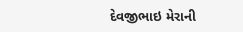દેવજીભાઇ મેરાની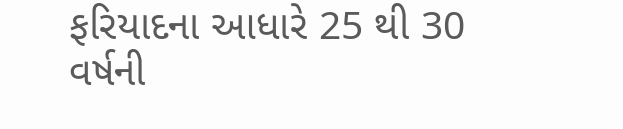ફરિયાદના આધારે 25 થી 30 વર્ષની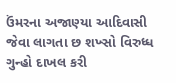ઉંમરના અજાણ્યા આદિવાસી જેવા લાગતા છ શખ્સો વિરુધ્ધ ગુન્હો દાખલ કરી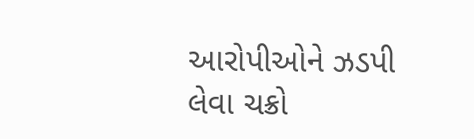આરોપીઓને ઝડપી લેવા ચક્રો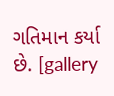ગતિમાન કર્યા છે. [gallery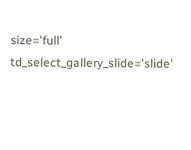size='full' td_select_gallery_slide='slide'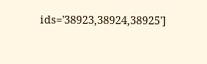ids='38923,38924,38925']